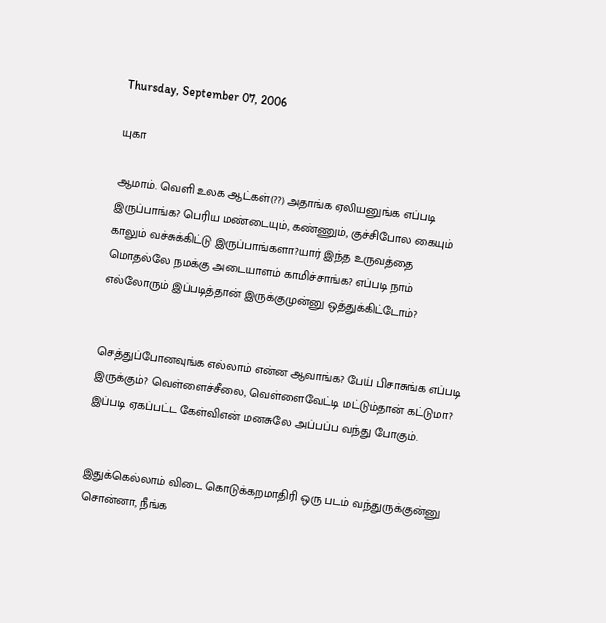Thursday, September 07, 2006

யுகா

ஆமாம். வெளி உலக ஆட்கள்(??) அதாங்க ஏலியனுங்க எப்படி இருப்பாங்க? பெரிய மண்டையும், கண்ணும், குச்சிபோல கையும் காலும் வச்சுக்கிட்டு இருப்பாங்களா?யார் இந்த உருவத்தை மொதல்லே நமக்கு அடையாளம் காமிச்சாங்க? எப்படி நாம் எல்லோரும் இப்படித்தான் இருக்குமுன்னு ஒத்துக்கிட்டோம்?


செத்துப்போனவுங்க எல்லாம் என்ன ஆவாங்க? பேய் பிசாசுங்க எப்படி இருக்கும்? வெள்ளைச்சீலை, வெள்ளைவேட்டி மட்டும்தான் கட்டுமா? இப்படி ஏகப்பட்ட கேள்விஎன் மனசுலே அப்பப்ப வந்து போகும்.


இதுக்கெல்லாம் விடை கொடுக்கறமாதிரி ஒரு படம் வந்துருக்குன்னு சொன்னா, நீங்க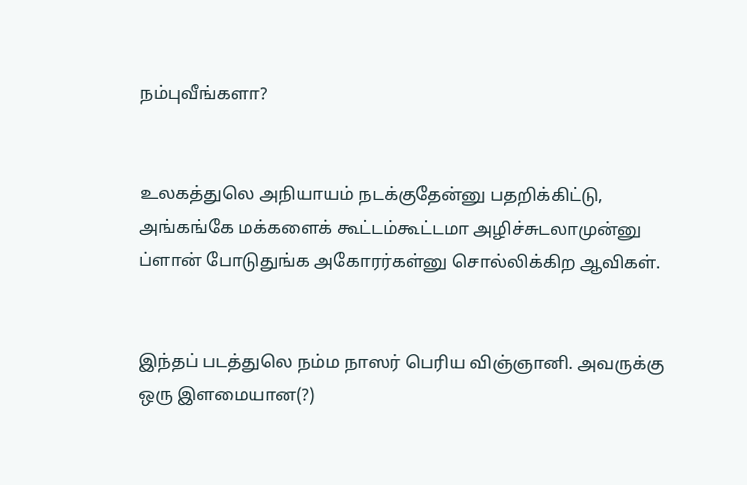நம்புவீங்களா?


உலகத்துலெ அநியாயம் நடக்குதேன்னு பதறிக்கிட்டு, அங்கங்கே மக்களைக் கூட்டம்கூட்டமா அழிச்சுடலாமுன்னு ப்ளான் போடுதுங்க அகோரர்கள்னு சொல்லிக்கிற ஆவிகள்.


இந்தப் படத்துலெ நம்ம நாஸர் பெரிய விஞ்ஞானி. அவருக்கு ஒரு இளமையான(?)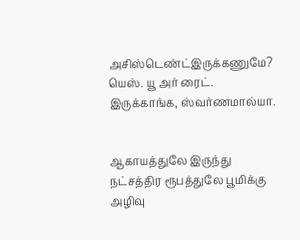அசிஸ்டெண்ட்இருக்கணுமே? யெஸ். யூ அர் ரைட். இருக்காங்க, ஸ்வர்ணமால்யா.


ஆகாயத்துலே இருந்து நட்சத்திர ரூபத்துலே பூமிக்கு அழிவு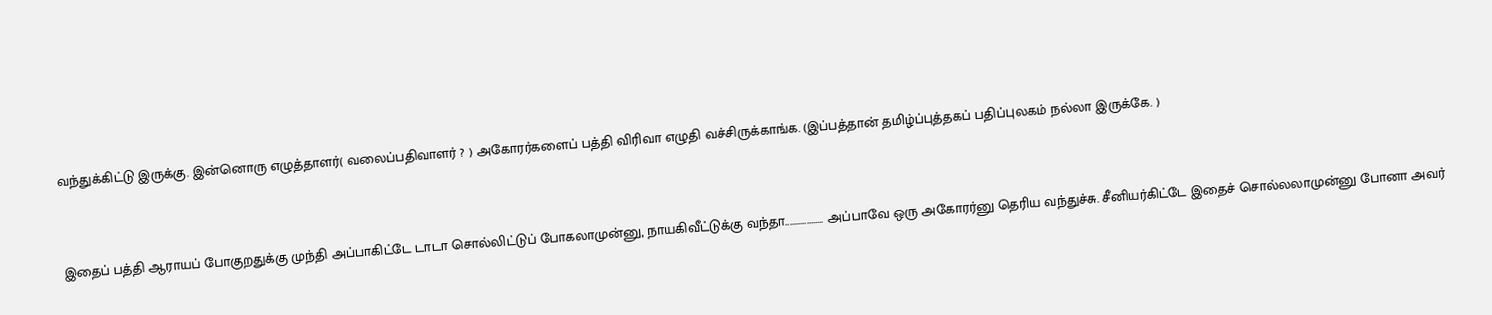வந்துக்கிட்டு இருக்கு. இன்னொரு எழுத்தாளர்( வலைப்பதிவாளர் ? ) அகோரர்களைப் பத்தி விரிவா எழுதி வச்சிருக்காங்க. (இப்பத்தான் தமிழ்ப்புத்தகப் பதிப்புலகம் நல்லா இருக்கே. )



இதைப் பத்தி ஆராயப் போகுறதுக்கு முந்தி அப்பாகிட்டே டாடா சொல்லிட்டுப் போகலாமுன்னு, நாயகிவீட்டுக்கு வந்தா.................. அப்பாவே ஒரு அகோரர்னு தெரிய வந்துச்சு. சீனியர்கிட்டே இதைச் சொல்லலாமுன்னு போனா அவர்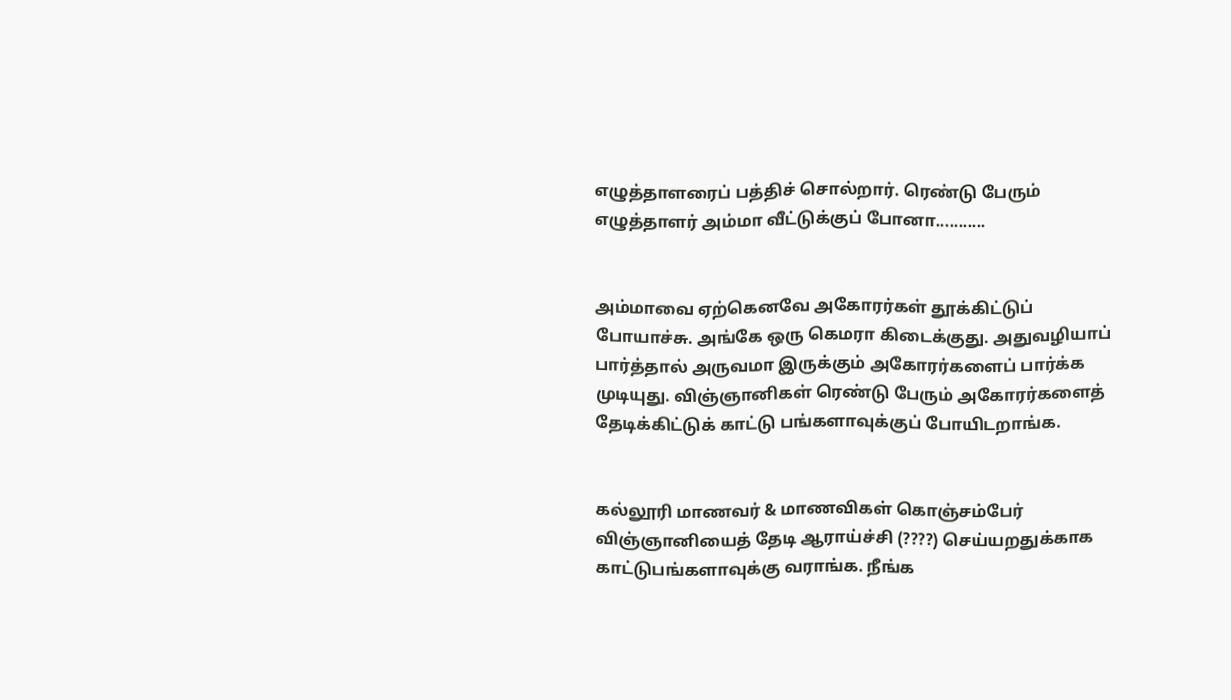எழுத்தாளரைப் பத்திச் சொல்றார். ரெண்டு பேரும் எழுத்தாளர் அம்மா வீட்டுக்குப் போனா...........


அம்மாவை ஏற்கெனவே அகோரர்கள் தூக்கிட்டுப் போயாச்சு. அங்கே ஒரு கெமரா கிடைக்குது. அதுவழியாப் பார்த்தால் அருவமா இருக்கும் அகோரர்களைப் பார்க்க முடியுது. விஞ்ஞானிகள் ரெண்டு பேரும் அகோரர்களைத் தேடிக்கிட்டுக் காட்டு பங்களாவுக்குப் போயிடறாங்க.


கல்லூரி மாணவர் & மாணவிகள் கொஞ்சம்பேர் விஞ்ஞானியைத் தேடி ஆராய்ச்சி (????) செய்யறதுக்காக காட்டுபங்களாவுக்கு வராங்க. நீங்க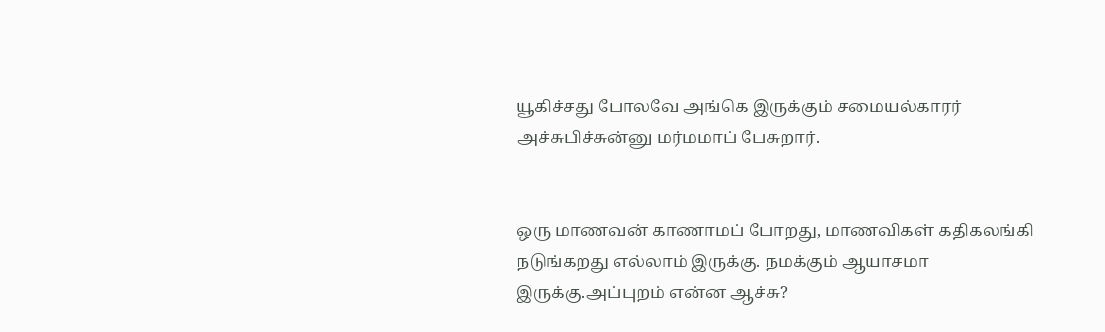யூகிச்சது போலவே அங்கெ இருக்கும் சமையல்காரர் அச்சுபிச்சுன்னு மர்மமாப் பேசுறார்.


ஒரு மாணவன் காணாமப் போறது, மாணவிகள் கதிகலங்கி நடுங்கறது எல்லாம் இருக்கு. நமக்கும் ஆயாசமா இருக்கு.அப்புறம் என்ன ஆச்சு?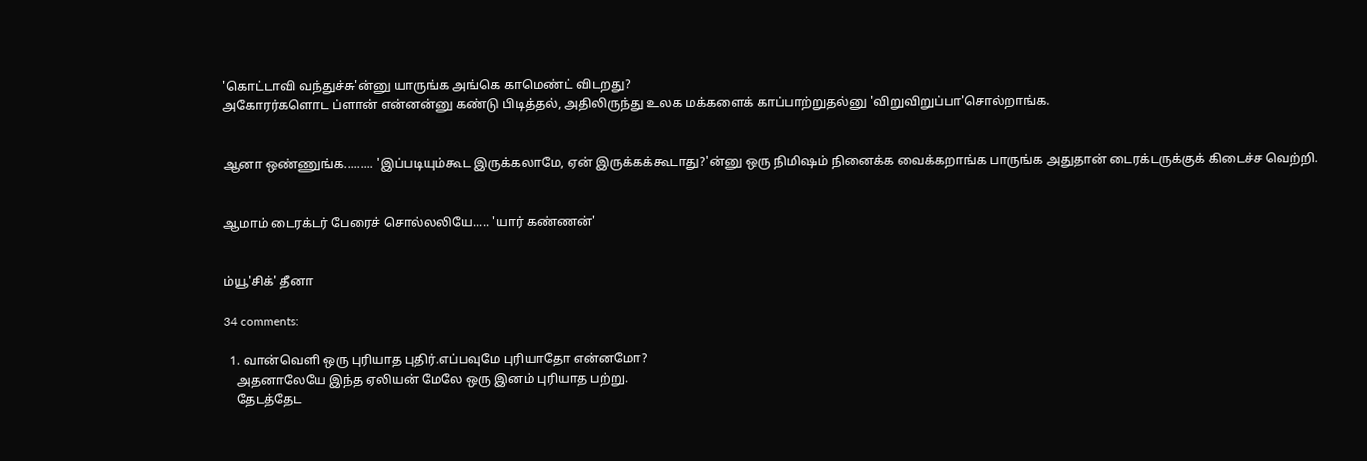'கொட்டாவி வந்துச்சு'ன்னு யாருங்க அங்கெ காமெண்ட் விடறது?
அகோரர்களொட ப்ளான் என்னன்னு கண்டு பிடித்தல், அதிலிருந்து உலக மக்களைக் காப்பாற்றுதல்னு 'விறுவிறுப்பா'சொல்றாங்க.


ஆனா ஒண்ணுங்க......... 'இப்படியும்கூட இருக்கலாமே, ஏன் இருக்கக்கூடாது?'ன்னு ஒரு நிமிஷம் நினைக்க வைக்கறாங்க பாருங்க அதுதான் டைரக்டருக்குக் கிடைச்ச வெற்றி.


ஆமாம் டைரக்டர் பேரைச் சொல்லலியே..... 'யார் கண்ணன்'


ம்யூ'சிக்' தீனா

34 comments:

  1. வான்வெளி ஒரு புரியாத புதிர்.எப்பவுமே புரியாதோ என்னமோ?
    அதனாலேயே இந்த ஏலியன் மேலே ஒரு இனம் புரியாத பற்று.
    தேடத்தேட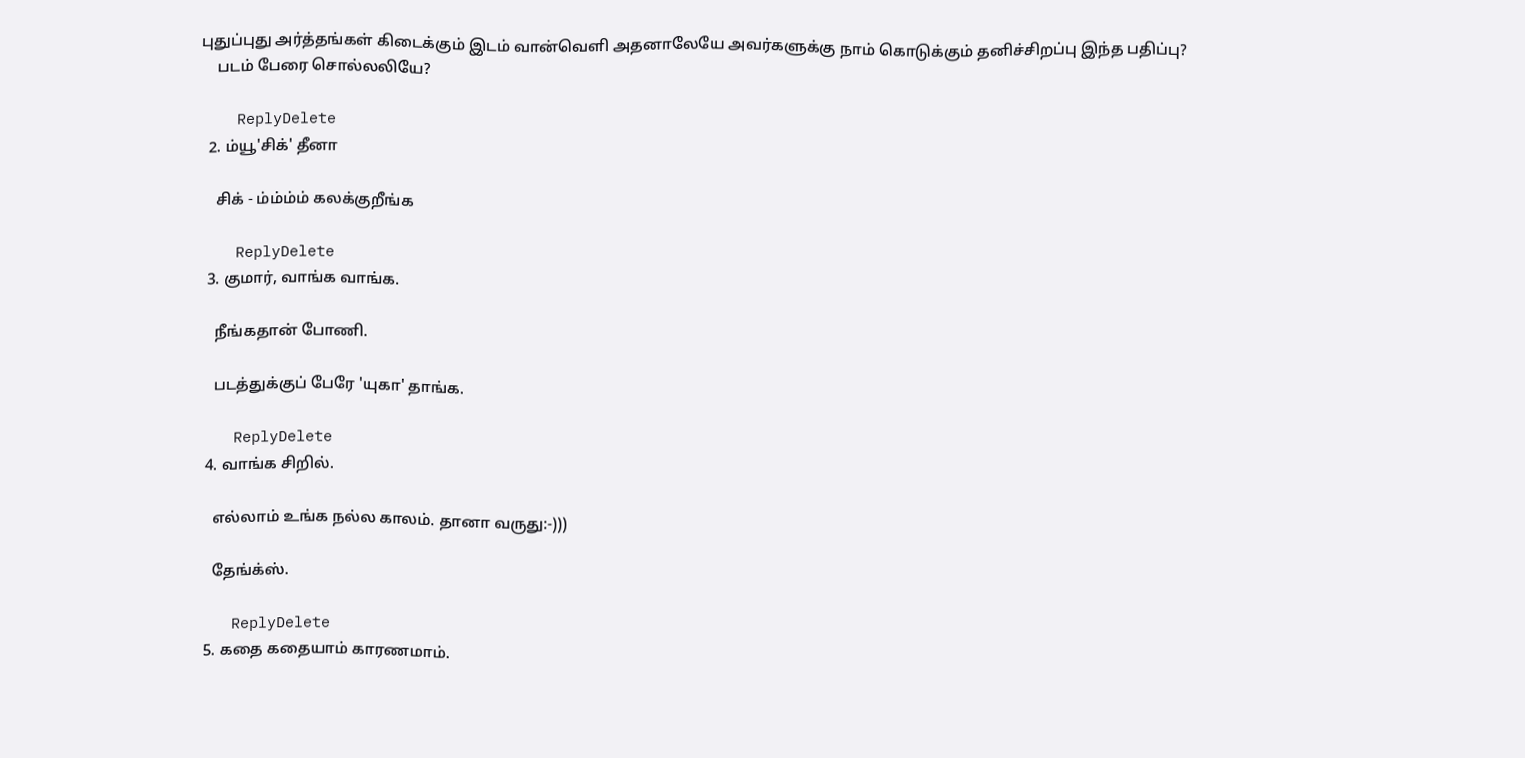புதுப்புது அர்த்தங்கள் கிடைக்கும் இடம் வான்வெளி அதனாலேயே அவர்களுக்கு நாம் கொடுக்கும் தனிச்சிறப்பு இந்த பதிப்பு?
    படம் பேரை சொல்லலியே?

    ReplyDelete
  2. ம்யூ'சிக்' தீனா

    சிக் - ம்ம்ம்ம் கலக்குறீங்க

    ReplyDelete
  3. குமார், வாங்க வாங்க.

    நீங்கதான் போணி.

    படத்துக்குப் பேரே 'யுகா' தாங்க.

    ReplyDelete
  4. வாங்க சிறில்.

    எல்லாம் உங்க நல்ல காலம். தானா வருது:-)))

    தேங்க்ஸ்.

    ReplyDelete
  5. கதை கதையாம் காரணமாம்.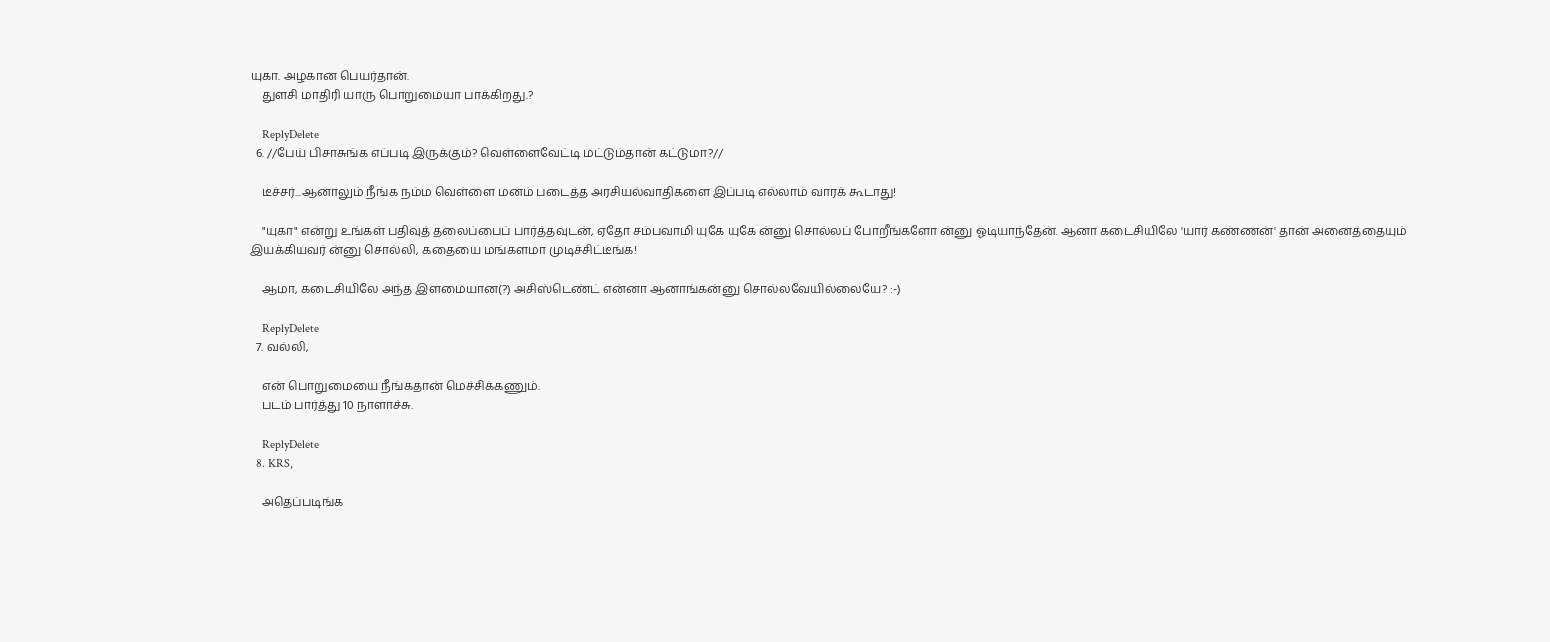யுகா. அழகான பெயர்தான்.
    துளசி மாதிரி யாரு பொறுமையா பாக்கிறது.?

    ReplyDelete
  6. //பேய் பிசாசுங்க எப்படி இருக்கும்? வெள்ளைவேட்டி மட்டும்தான் கட்டுமா?//

    டீச்சர்...ஆனாலும் நீங்க நம்ம வெள்ளை மனம் படைத்த அரசியல்வாதிகளை இப்படி எல்லாம் வாரக் கூடாது!

    "யுகா" என்று உங்கள் பதிவுத் தலைப்பைப் பார்த்தவுடன், ஏதோ சம்பவாமி யுகே யுகே ன்னு சொல்லப் போறீங்களோ ன்னு ஓடியாந்தேன். ஆனா கடைசியிலே 'யார் கண்ணன்' தான் அனைத்தையும் இயக்கியவர் ன்னு சொல்லி, கதையை மங்களமா முடிச்சிட்டீங்க!

    ஆமா, கடைசியிலே அந்த இளமையான(?) அசிஸ்டெண்ட் என்னா ஆனாங்கன்னு சொல்லவேயில்லையே? :-)

    ReplyDelete
  7. வல்லி,

    என் பொறுமையை நீங்கதான் மெச்சிக்கணும்.
    படம் பார்த்து 10 நாளாச்சு.

    ReplyDelete
  8. KRS,

    அதெப்படிங்க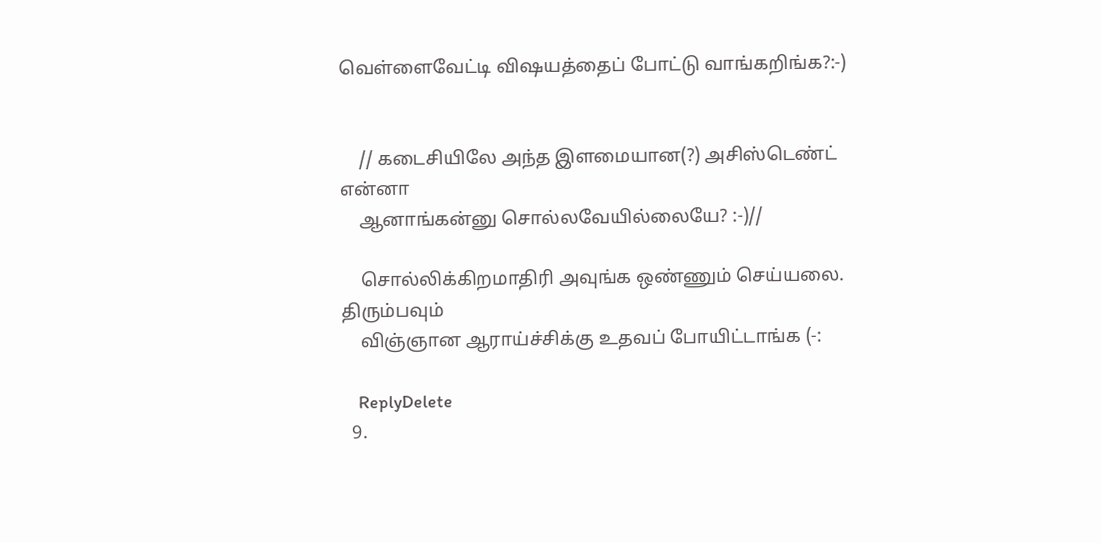வெள்ளைவேட்டி விஷயத்தைப் போட்டு வாங்கறிங்க?:-)


    // கடைசியிலே அந்த இளமையான(?) அசிஸ்டெண்ட் என்னா
    ஆனாங்கன்னு சொல்லவேயில்லையே? :-)//

    சொல்லிக்கிறமாதிரி அவுங்க ஒண்ணும் செய்யலை. திரும்பவும்
    விஞ்ஞான ஆராய்ச்சிக்கு உதவப் போயிட்டாங்க (-:

    ReplyDelete
  9.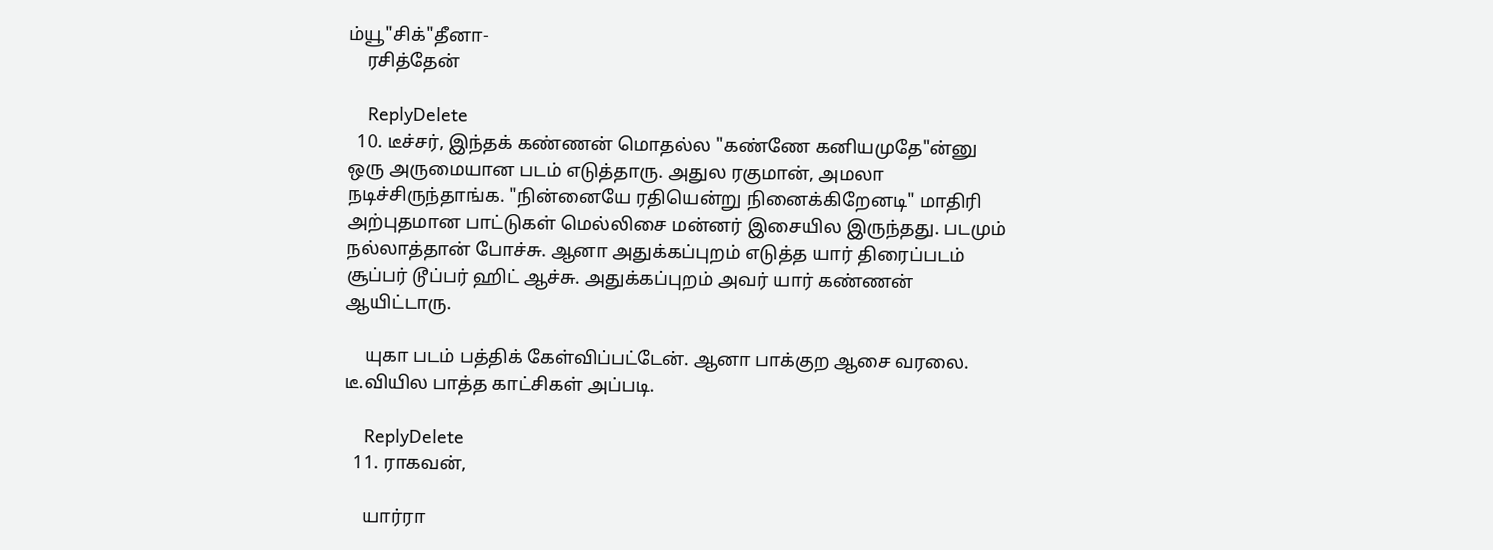ம்யூ"சிக்"தீனா-
    ரசித்தேன்

    ReplyDelete
  10. டீச்சர், இந்தக் கண்ணன் மொதல்ல "கண்ணே கனியமுதே"ன்னு ஒரு அருமையான படம் எடுத்தாரு. அதுல ரகுமான், அமலா நடிச்சிருந்தாங்க. "நின்னையே ரதியென்று நினைக்கிறேனடி" மாதிரி அற்புதமான பாட்டுகள் மெல்லிசை மன்னர் இசையில இருந்தது. படமும் நல்லாத்தான் போச்சு. ஆனா அதுக்கப்புறம் எடுத்த யார் திரைப்படம் சூப்பர் டூப்பர் ஹிட் ஆச்சு. அதுக்கப்புறம் அவர் யார் கண்ணன் ஆயிட்டாரு.

    யுகா படம் பத்திக் கேள்விப்பட்டேன். ஆனா பாக்குற ஆசை வரலை. டீ.வியில பாத்த காட்சிகள் அப்படி.

    ReplyDelete
  11. ராகவன்,

    யார்ரா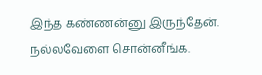இந்த கண்ணன்னு இருந்தேன். நல்லவேளை சொன்னீங்க.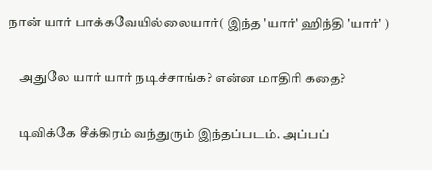நான் யார் பாக்கவேயில்லையார்( இந்த 'யார்' ஹிந்தி 'யார்' )

    அதுலே யார் யார் நடிச்சாங்க? என்ன மாதிரி கதை?

    டிவிக்கே சீக்கிரம் வந்துரும் இந்தப்படம். அப்பப்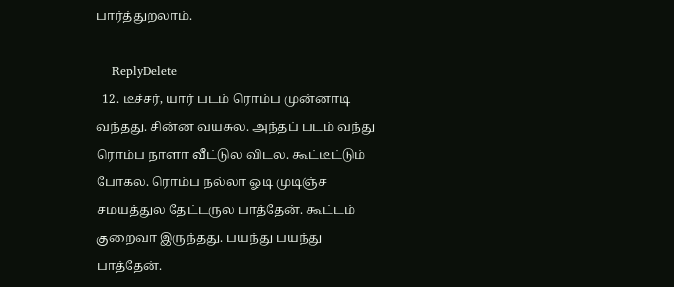பார்த்துறலாம்.

    ReplyDelete
  12. டீச்சர், யார் படம் ரொம்ப முன்னாடி வந்தது. சின்ன வயசுல. அந்தப் படம் வந்து ரொம்ப நாளா வீட்டுல விடல. கூட்டீட்டும் போகல. ரொம்ப நல்லா ஓடி முடிஞ்ச சமயத்துல தேட்டருல பாத்தேன். கூட்டம் குறைவா இருந்தது. பயந்து பயந்து பாத்தேன்.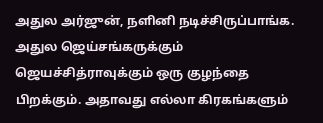அதுல அர்ஜுன், நளினி நடிச்சிருப்பாங்க. அதுல ஜெய்சங்கருக்கும் ஜெயச்சித்ராவுக்கும் ஒரு குழந்தை பிறக்கும். அதாவது எல்லா கிரகங்களும்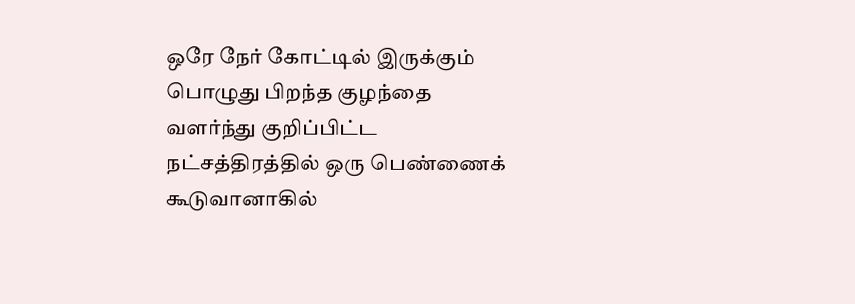ஒரே நேர் கோட்டில் இருக்கும் பொழுது பிறந்த குழந்தை வளர்ந்து குறிப்பிட்ட நட்சத்திரத்தில் ஒரு பெண்ணைக் கூடுவானாகில்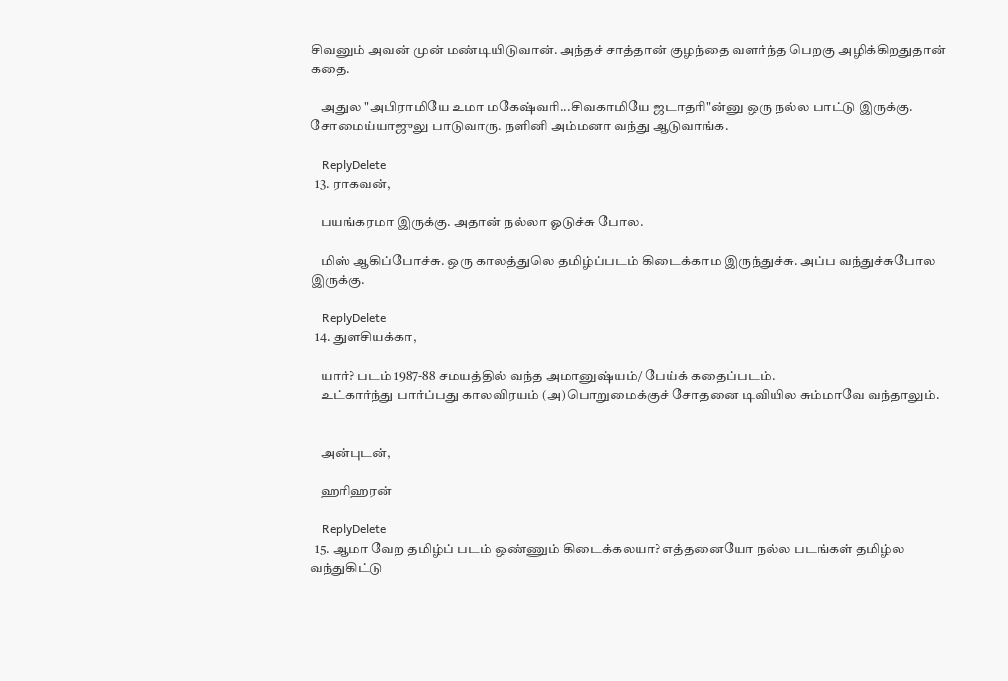சிவனும் அவன் முன் மண்டியிடுவான். அந்தச் சாத்தான் குழந்தை வளர்ந்த பெறகு அழிக்கிறதுதான் கதை.

    அதுல "அபிராமியே உமா மகேஷ்வரி...சிவகாமியே ஜடாதரி"ன்னு ஒரு நல்ல பாட்டு இருக்கு. சோமைய்யாஜுலு பாடுவாரு. நளினி அம்மனா வந்து ஆடுவாங்க.

    ReplyDelete
  13. ராகவன்,

    பயங்கரமா இருக்கு. அதான் நல்லா ஓடுச்சு போல.

    மிஸ் ஆகிப்போச்சு. ஒரு காலத்துலெ தமிழ்ப்படம் கிடைக்காம இருந்துச்சு. அப்ப வந்துச்சுபோல இருக்கு.

    ReplyDelete
  14. துளசியக்கா,

    யார்? படம் 1987-88 சமயத்தில் வந்த அமானுஷ்யம்/ பேய்க் கதைப்படம்.
    உட்கார்ந்து பார்ப்பது காலவிரயம் (அ)பொறுமைக்குச் சோதனை டிவியில சும்மாவே வந்தாலும்.


    அன்புடன்,

    ஹரிஹரன்

    ReplyDelete
  15. ஆமா வேற தமிழ்ப் படம் ஒண்ணும் கிடைக்கலயா? எத்தனையோ ந‌ல்ல படங்கள் தமிழ்ல வந்துகிட்டு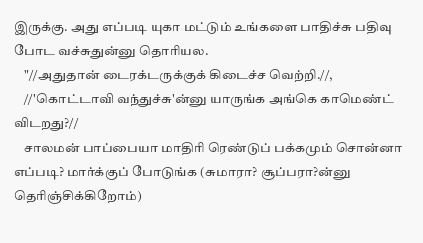இருக்கு. அது எப்படி யுகா மட்டும் உங்களை பாதிச்சு பதிவு போட வச்சுதுன்னு தொரியல.
    "//அதுதான் டைரக்டருக்குக் கிடைச்ச வெற்றி.//,
    //'கொட்டாவி வந்துச்சு'ன்னு யாருங்க அங்கெ காமெண்ட் விடறது?//
    சாலமன் பாப்பையா மாதிரி ரெண்டுப் பக்கமும் சொன்னா எப்படி? மார்க்குப் போடுங்க (சுமாரா? சூப்ப‌ரா?ன்னு தெரிஞ்சிக்கிறோம்)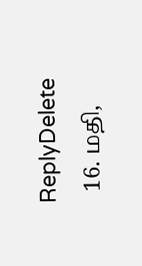ReplyDelete
  16. மதி,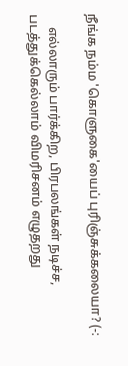நீங்க நம்ம 'கொளுகை'யைப் புரிஞ்சுக்கலையா? (-:

    எல்லாரும் பார்க்கிற, பிரபலங்கள் நடிச்ச, படத்துக்கெல்லாம் விமரிசனம் எழுதறது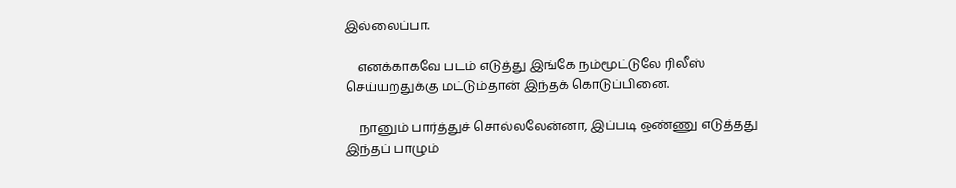இல்லைப்பா.

    எனக்காகவே படம் எடுத்து இங்கே நம்மூட்டுலே ரிலீஸ் செய்யறதுக்கு மட்டும்தான் இந்தக் கொடுப்பினை.

    நானும் பார்த்துச் சொல்லலேன்னா, இப்படி ஒண்ணு எடுத்தது இந்தப் பாழும்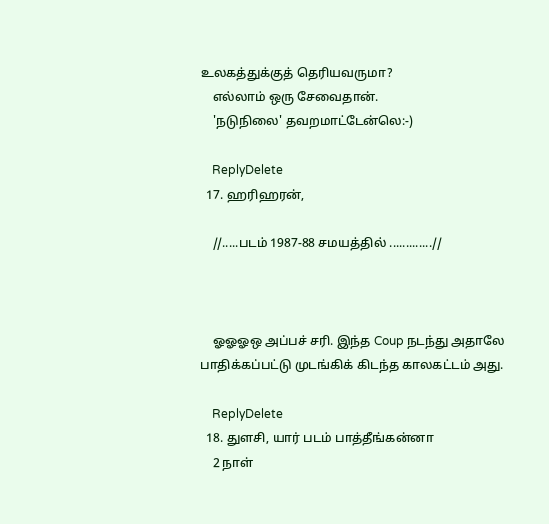உலகத்துக்குத் தெரியவருமா?
    எல்லாம் ஒரு சேவைதான்.
    'நடுநிலை' தவறமாட்டேன்லெ:-)

    ReplyDelete
  17. ஹரிஹரன்,

    //.....படம் 1987-88 சமயத்தில் .............//



    ஓஓஓஒ அப்பச் சரி. இந்த Coup நடந்து அதாலே பாதிக்கப்பட்டு முடங்கிக் கிடந்த காலகட்டம் அது.

    ReplyDelete
  18. துளசி, யார் படம் பாத்தீங்கன்னா
    2 நாள்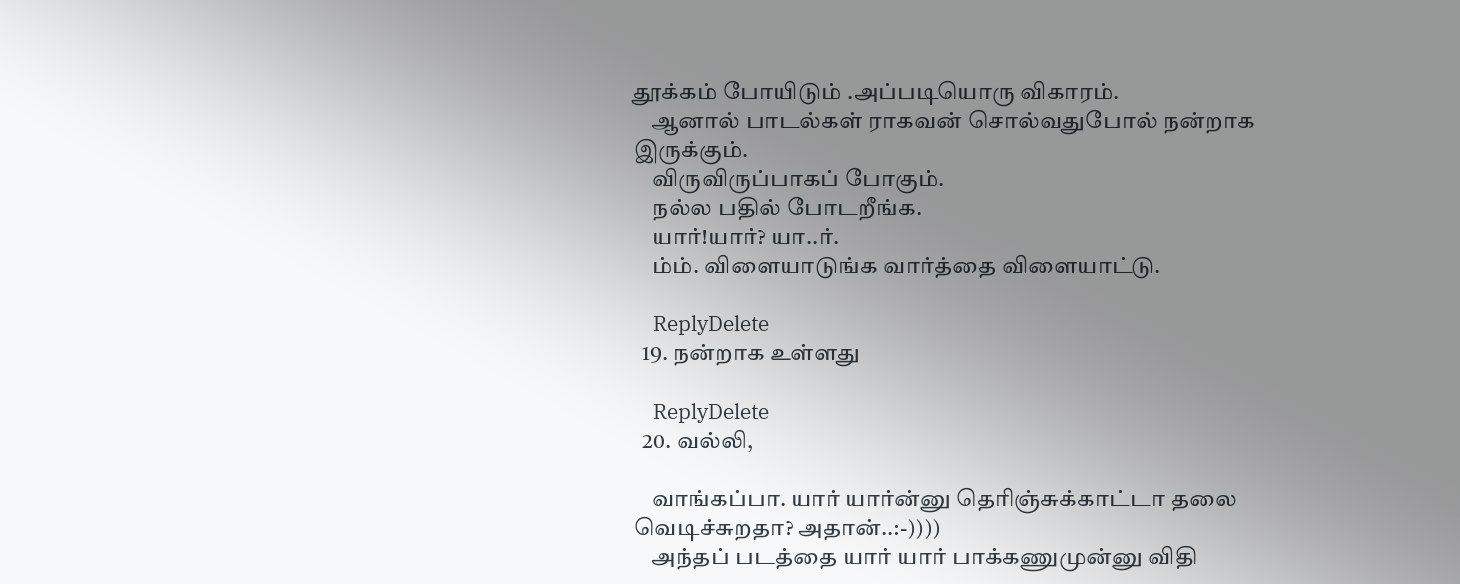தூக்கம் போயிடும் .அப்படியொரு விகாரம்.
    ஆனால் பாடல்கள் ராகவன் சொல்வதுபோல் நன்றாக இருக்கும்.
    விருவிருப்பாகப் போகும்.
    நல்ல பதில் போடறீங்க.
    யார்!யார்? யா..ர்.
    ம்ம். விளையாடுங்க வார்த்தை விளையாட்டு.

    ReplyDelete
  19. நன்றாக உள்ளது

    ReplyDelete
  20. வல்லி,

    வாங்கப்பா. யார் யார்ன்னு தெரிஞ்சுக்காட்டா தலை வெடிச்சுறதா? அதான்..:-))))
    அந்தப் படத்தை யார் யார் பாக்கணுமுன்னு விதி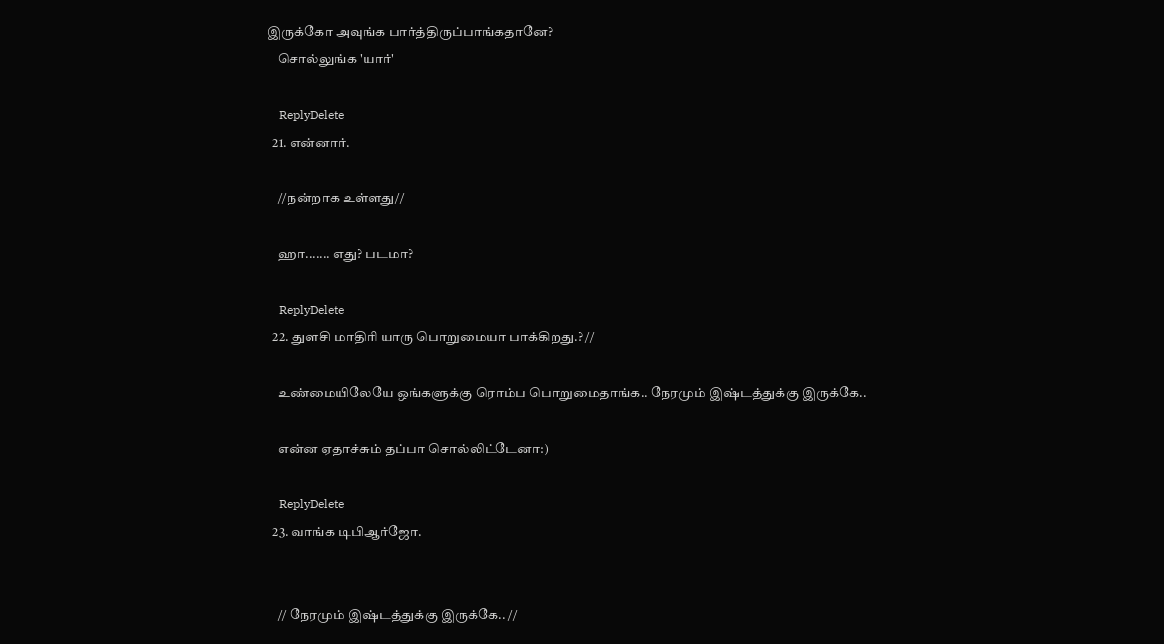இருக்கோ அவுங்க பார்த்திருப்பாங்கதானே?
    சொல்லுங்க 'யார்'

    ReplyDelete
  21. என்னார்.

    //நன்றாக உள்ளது//

    ஹா....... எது? படமா?

    ReplyDelete
  22. துளசி மாதிரி யாரு பொறுமையா பாக்கிறது.? //

    உண்மையிலேயே ஒங்களுக்கு ரொம்ப பொறுமைதாங்க.. நேரமும் இஷ்டத்துக்கு இருக்கே..

    என்ன ஏதாச்சும் தப்பா சொல்லிட்டேனா:)

    ReplyDelete
  23. வாங்க டிபிஆர்ஜோ.


    // நேரமும் இஷ்டத்துக்கு இருக்கே.. //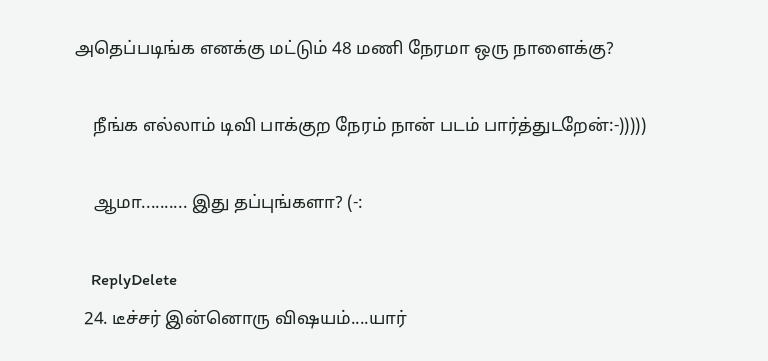அதெப்படிங்க எனக்கு மட்டும் 48 மணி நேரமா ஒரு நாளைக்கு?

    நீங்க எல்லாம் டிவி பாக்குற நேரம் நான் படம் பார்த்துடறேன்:-)))))

    ஆமா.......... இது தப்புங்களா? (-:

    ReplyDelete
  24. டீச்சர் இன்னொரு விஷயம்....யார்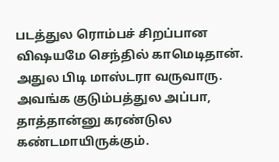படத்துல ரொம்பச் சிறப்பான விஷயமே செந்தில் காமெடிதான். அதுல பிடி மாஸ்டரா வருவாரு. அவங்க குடும்பத்துல அப்பா, தாத்தான்னு கரண்டுல கண்டமாயிருக்கும்.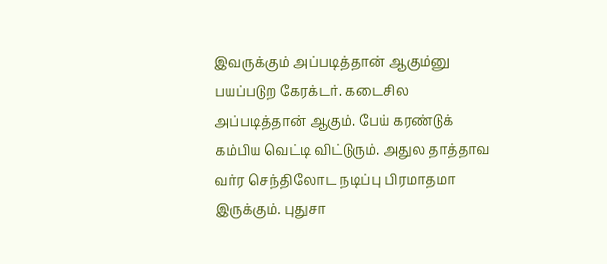இவருக்கும் அப்படித்தான் ஆகும்னு பயப்படுற கேரக்டர். கடைசில அப்படித்தான் ஆகும். பேய் கரண்டுக் கம்பிய வெட்டி விட்டுரும். அதுல தாத்தாவ வர்ர செந்திலோட நடிப்பு பிரமாதமா இருக்கும். புதுசா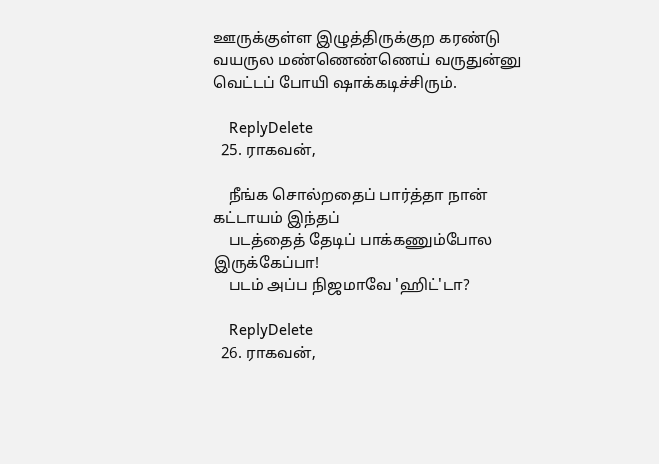ஊருக்குள்ள இழுத்திருக்குற கரண்டு வயருல மண்ணெண்ணெய் வருதுன்னு வெட்டப் போயி ஷாக்கடிச்சிரும்.

    ReplyDelete
  25. ராகவன்,

    நீங்க சொல்றதைப் பார்த்தா நான் கட்டாயம் இந்தப்
    படத்தைத் தேடிப் பாக்கணும்போல இருக்கேப்பா!
    படம் அப்ப நிஜமாவே 'ஹிட்'டா?

    ReplyDelete
  26. ராகவன்,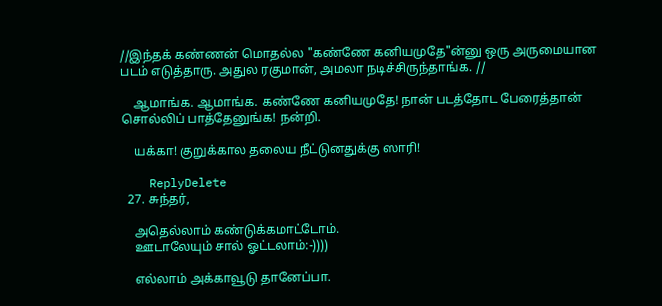//இந்தக் கண்ணன் மொதல்ல "கண்ணே கனியமுதே"ன்னு ஒரு அருமையான படம் எடுத்தாரு. அதுல ரகுமான், அமலா நடிச்சிருந்தாங்க. //

    ஆமாங்க. ஆமாங்க. கண்ணே கனியமுதே! நான் படத்தோட பேரைத்தான் சொல்லிப் பாத்தேனுங்க! நன்றி.

    யக்கா! குறுக்கால தலைய நீட்டுனதுக்கு ஸாரி!

    ReplyDelete
  27. சுந்தர்,

    அதெல்லாம் கண்டுக்கமாட்டோம்.
    ஊடாலேயும் சால் ஓட்டலாம்:-))))

    எல்லாம் அக்காவூடு தானேப்பா.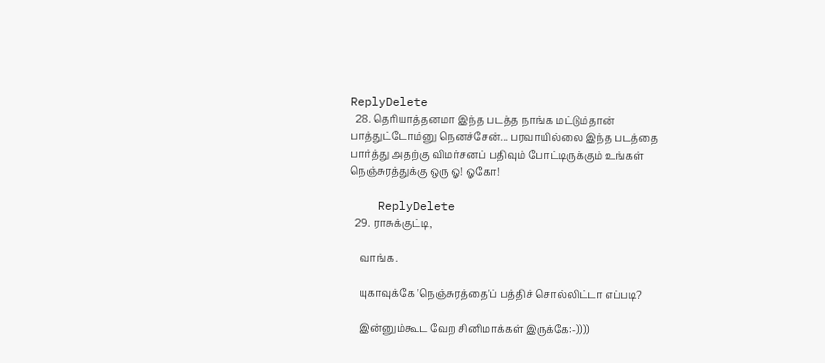ReplyDelete
  28. தெரியாத்தனமா இந்த படத்த நாங்க மட்டும்தான் பாத்துட்டோம்னு நெனச்சேன்... பரவாயில்லை இந்த படத்தை பார்த்து அதற்கு விமர்சனப் பதிவும் போட்டிருக்கும் உங்கள் நெஞ்சுரத்துக்கு ஒரு ஓ! ஓகோ!

    ReplyDelete
  29. ராசுக்குட்டி,

    வாங்க.

    யுகாவுக்கே 'நெஞ்சுரத்தை'ப் பத்திச் சொல்லிட்டா எப்படி?

    இன்னும்கூட வேற சினிமாக்கள் இருக்கே:-))))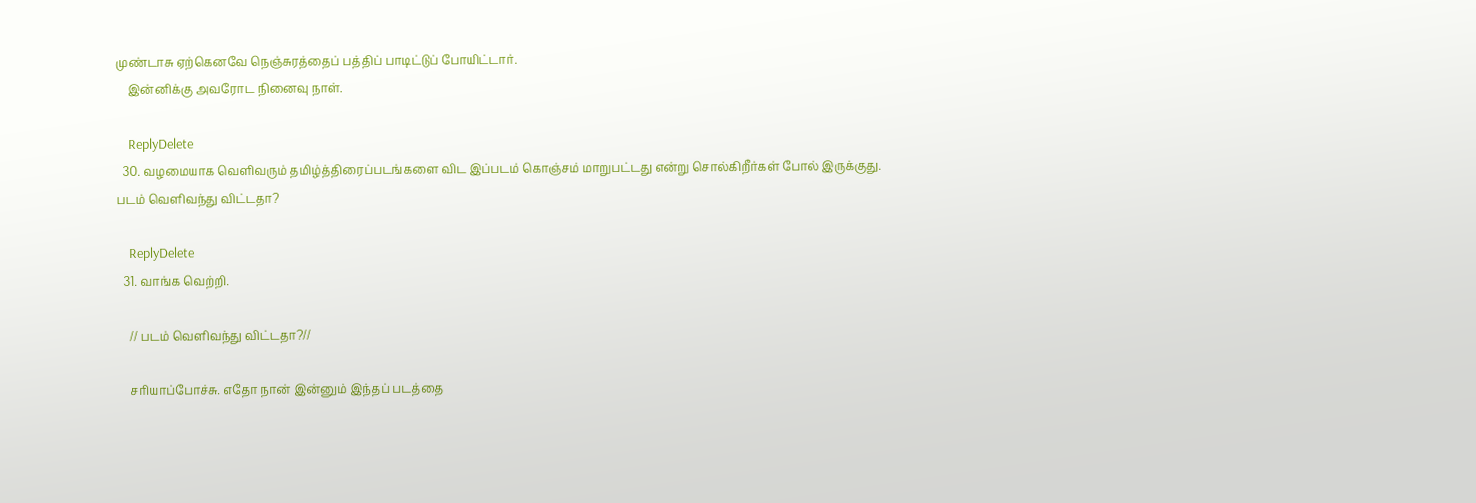முண்டாசு ஏற்கெனவே நெஞ்சுரத்தைப் பத்திப் பாடிட்டுப் போயிட்டார்.
    இன்னிக்கு அவரோட நினைவு நாள்.

    ReplyDelete
  30. வழமையாக வெளிவரும் தமிழ்த்திரைப்படங்களை விட இப்படம் கொஞ்சம் மாறுபட்டது என்று சொல்கிறீர்கள் போல் இருக்குது. படம் வெளிவந்து விட்டதா?

    ReplyDelete
  31. வாங்க வெற்றி.

    // படம் வெளிவந்து விட்டதா?//

    சரியாப்போச்சு. எதோ நான் இன்னும் இந்தப் படத்தை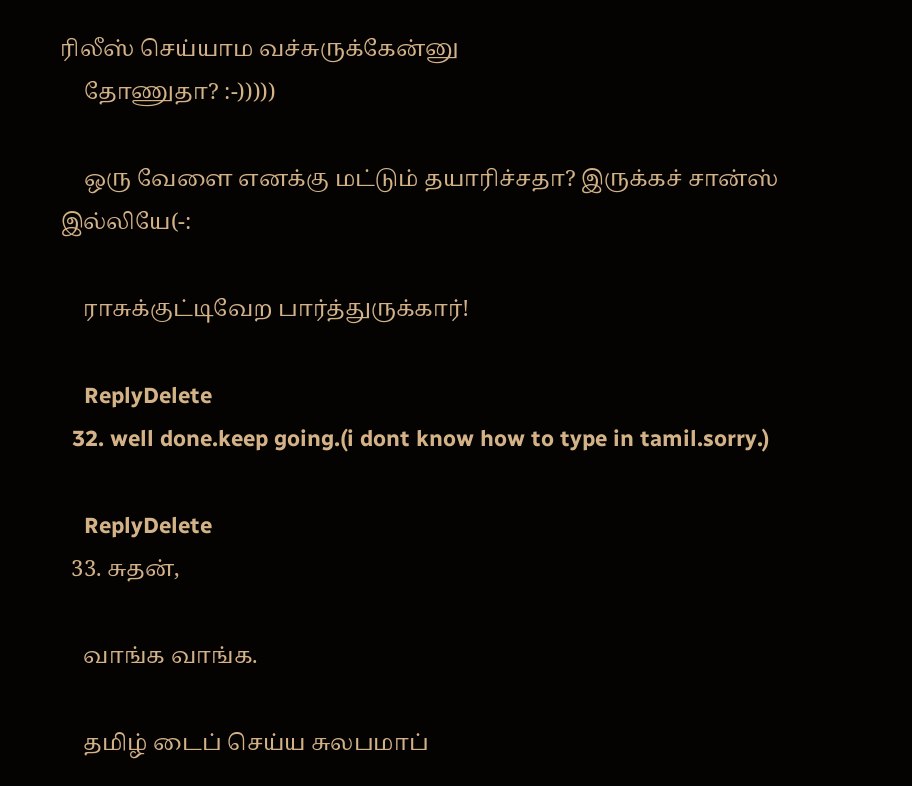ரிலீஸ் செய்யாம வச்சுருக்கேன்னு
    தோணுதா? :-)))))

    ஒரு வேளை எனக்கு மட்டும் தயாரிச்சதா? இருக்கச் சான்ஸ் இல்லியே(-:

    ராசுக்குட்டிவேற பார்த்துருக்கார்!

    ReplyDelete
  32. well done.keep going.(i dont know how to type in tamil.sorry.)

    ReplyDelete
  33. சுதன்,

    வாங்க வாங்க.

    தமிழ் டைப் செய்ய சுலபமாப்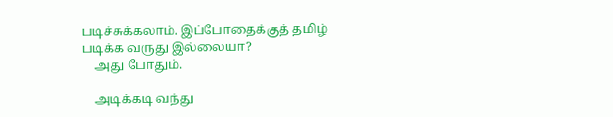படிச்சுக்கலாம். இப்போதைக்குத் தமிழ் படிக்க வருது இல்லையா?
    அது போதும்.

    அடிக்கடி வந்து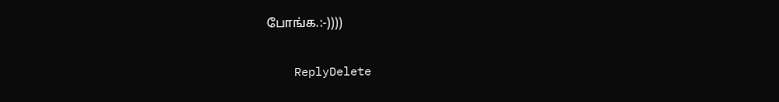போங்க.:-))))

    ReplyDelete